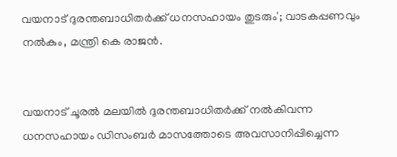വയനാട് ദുരന്തബാധിതര്‍ക്ക് ധനസഹായം തുടരും'; വാടകപ്പണവും നല്‍കും, മന്ത്രി കെ രാജൻ.


വയനാട് ചൂരല്‍ മലയില്‍ ദുരന്തബാധിതർക്ക് നല്‍കിവന്ന ധനസഹായം ഡിസംബർ മാസത്തോടെ അവസാനിപ്പിച്ചെന്ന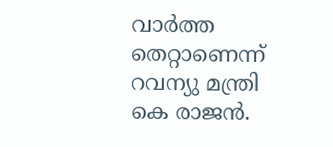വാർത്ത തെറ്റാണെന്ന് റവന്യു മന്ത്രി കെ രാജൻ.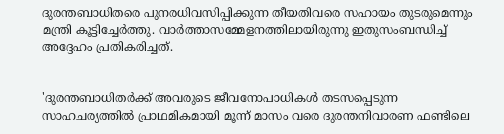ദുരന്തബാധിതരെ പുനരധിവസിപ്പിക്കുന്ന തീയതിവരെ സഹായം തുടരുമെന്നും മന്ത്രി കൂട്ടിച്ചേർത്തു. വാർത്താസമ്മേളനത്തിലായിരുന്നു ഇതുസംബന്ധിച്ച്‌ അദ്ദേഹം പ്രതികരിച്ചത്.


'ദുരന്തബാധിതർക്ക് അവരുടെ ജീവനോപാധികള്‍ തടസപ്പെടുന്ന സാഹചര്യത്തില്‍ പ്രാഥമികമായി മൂന്ന് മാസം വരെ ദുരന്തനിവാരണ ഫണ്ടിലെ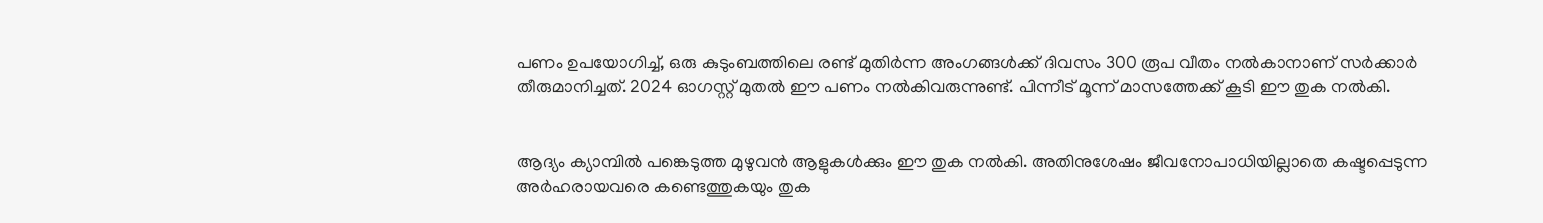പണം ഉപയോഗിച്ച്‌, ഒരു കുടുംബത്തിലെ രണ്ട് മുതിർന്ന അംഗങ്ങള്‍ക്ക് ദിവസം 300 രൂപ വീതം നല്‍കാനാണ് സർക്കാർ തീരുമാനിച്ചത്. 2024 ഓഗസ്റ്റ് മുതല്‍ ഈ പണം നല്‍കിവരുന്നുണ്ട്. പിന്നീട് മൂന്ന് മാസത്തേക്ക് കൂടി ഈ തുക നല്‍കി.


ആദ്യം ക്യാമ്പില്‍ പങ്കെടുത്ത മുഴുവൻ ആളുകള്‍ക്കും ഈ തുക നല്‍കി. അതിനുശേഷം ജീവനോപാധിയില്ലാതെ കഷ്ടപ്പെടുന്ന അർഹരായവരെ കണ്ടെത്തുകയും തുക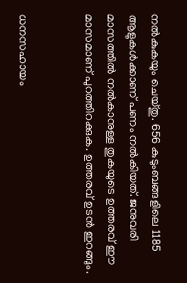നല്‍കുകയും ചെയ്തു. 656 കുടുംബങ്ങളിലെ 1185 ആളുകള്‍ക്കാണ് പണം നല്‍കിയത്. ജനുവരി മാസത്തില്‍ നല്‍കാനുള്ള തുകയുടെ ഉത്തരവ് ഈ മാസമാണ് പുറത്തിറക്കുക. ഉത്തരവ് ഉടൻ ഇറങ്ങും.


ധനസഹായം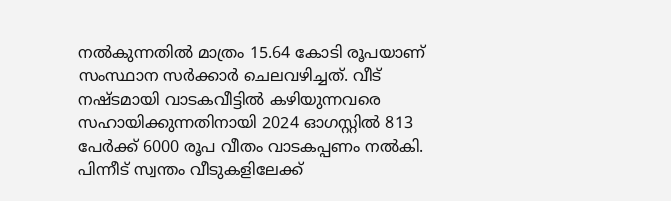നല്‍കുന്നതില്‍ മാത്രം 15.64 കോടി രൂപയാണ് സംസ്ഥാന സർക്കാർ ചെലവഴിച്ചത്. വീട് നഷ്ടമായി വാടകവീട്ടില്‍ കഴിയുന്നവരെ സഹായിക്കുന്നതിനായി 2024 ഓഗസ്റ്റില്‍ 813 പേർക്ക് 6000 രൂപ വീതം വാടകപ്പണം നല്‍കി. പിന്നീട് സ്വന്തം വീടുകളിലേക്ക്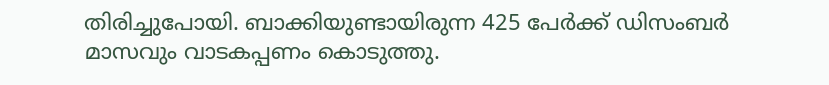തിരിച്ചുപോയി. ബാക്കിയുണ്ടായിരുന്ന 425 പേർക്ക് ഡിസംബർ മാസവും വാടകപ്പണം കൊടുത്തു.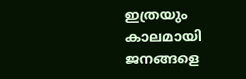ഇത്രയും കാലമായി ജനങ്ങളെ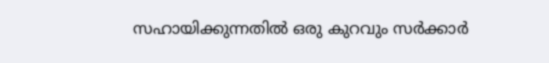സഹായിക്കുന്നതില്‍ ഒരു കുറവും സർക്കാർ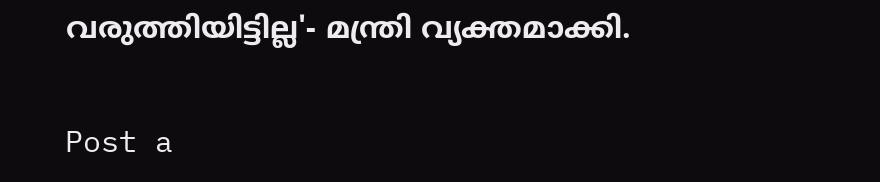വരുത്തിയിട്ടില്ല'- മന്ത്രി വ്യക്തമാക്കി.

Post a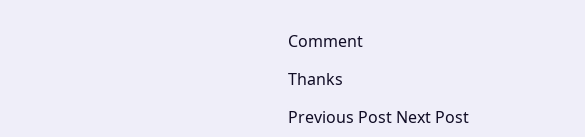Comment

Thanks

Previous Post Next Post